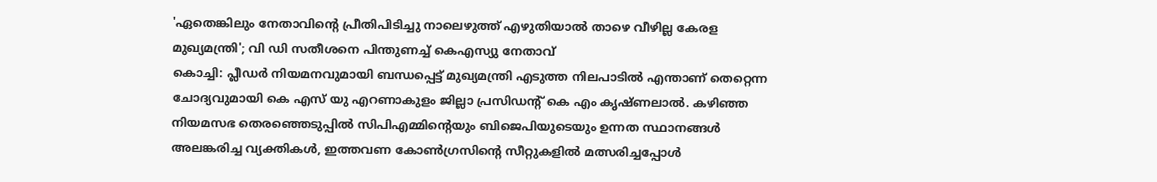'ഏതെങ്കിലും നേതാവിന്റെ പ്രീതിപിടിച്ചു നാലെഴുത്ത് എഴുതിയാൽ താഴെ വീഴില്ല കേരള മുഖ്യമന്ത്രി'; വി ഡി സതീശനെ പിന്തുണച്ച് കെഎസ്യു നേതാവ്
കൊച്ചി: പ്ലീഡർ നിയമനവുമായി ബന്ധപ്പെട്ട് മുഖ്യമന്ത്രി എടുത്ത നിലപാടിൽ എന്താണ് തെറ്റെന്ന ചോദ്യവുമായി കെ എസ് യു എറണാകുളം ജില്ലാ പ്രസിഡന്‍റ് കെ എം കൃഷ്ണലാൽ. കഴിഞ്ഞ നിയമസഭ തെരഞ്ഞെടുപ്പിൽ സിപിഎമ്മിന്റെയും ബിജെപിയുടെയും ഉന്നത സ്ഥാനങ്ങൾ അലങ്കരിച്ച വ്യക്തികൾ, ഇത്തവണ കോൺഗ്രസിന്റെ സീറ്റുകളിൽ മത്സരിച്ചപ്പോൾ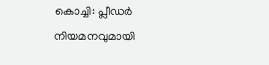കൊച്ചി: പ്ലീഡർ നിയമനവുമായി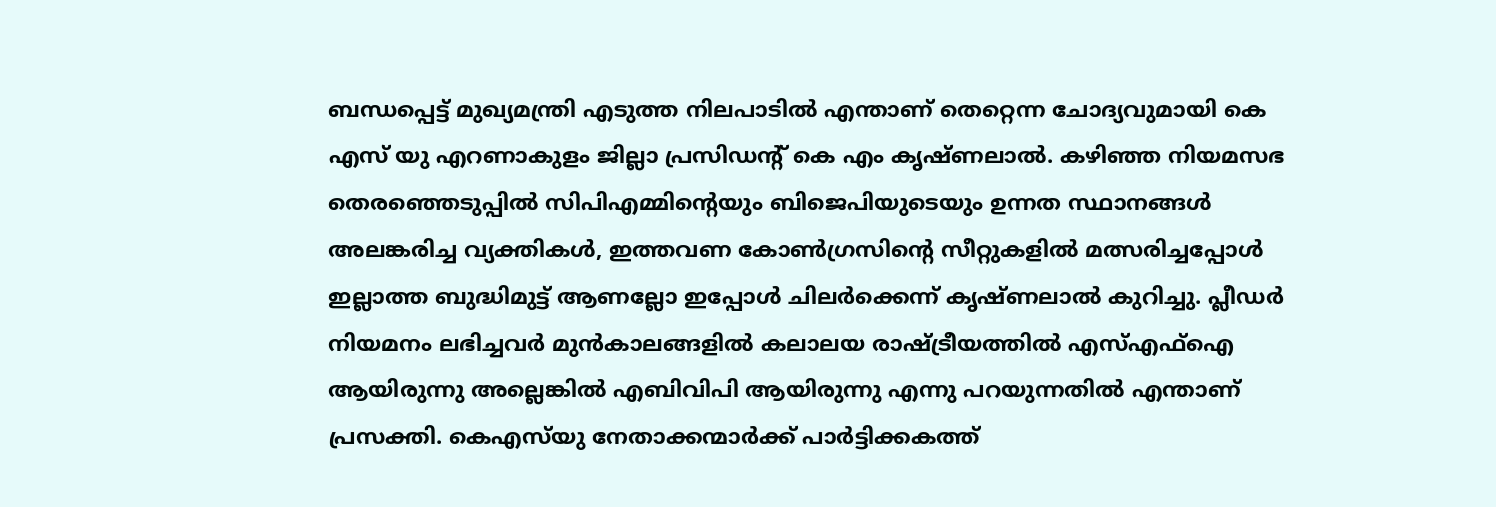ബന്ധപ്പെട്ട് മുഖ്യമന്ത്രി എടുത്ത നിലപാടിൽ എന്താണ് തെറ്റെന്ന ചോദ്യവുമായി കെ എസ് യു എറണാകുളം ജില്ലാ പ്രസിഡന്‍റ് കെ എം കൃഷ്ണലാൽ. കഴിഞ്ഞ നിയമസഭ തെരഞ്ഞെടുപ്പിൽ സിപിഎമ്മിന്റെയും ബിജെപിയുടെയും ഉന്നത സ്ഥാനങ്ങൾ അലങ്കരിച്ച വ്യക്തികൾ, ഇത്തവണ കോൺഗ്രസിന്റെ സീറ്റുകളിൽ മത്സരിച്ചപ്പോൾ ഇല്ലാത്ത ബുദ്ധിമുട്ട് ആണല്ലോ ഇപ്പോൾ ചിലർക്കെന്ന് കൃഷ്ണലാൽ കുറിച്ചു. പ്ലീഡർ നിയമനം ലഭിച്ചവർ മുൻകാലങ്ങളിൽ കലാലയ രാഷ്ട്രീയത്തിൽ എസ്എഫ്ഐ ആയിരുന്നു അല്ലെങ്കിൽ എബിവിപി ആയിരുന്നു എന്നു പറയുന്നതിൽ എന്താണ് പ്രസക്തി. കെഎസ്‌യു നേതാക്കന്മാർക്ക് പാർട്ടിക്കകത്ത്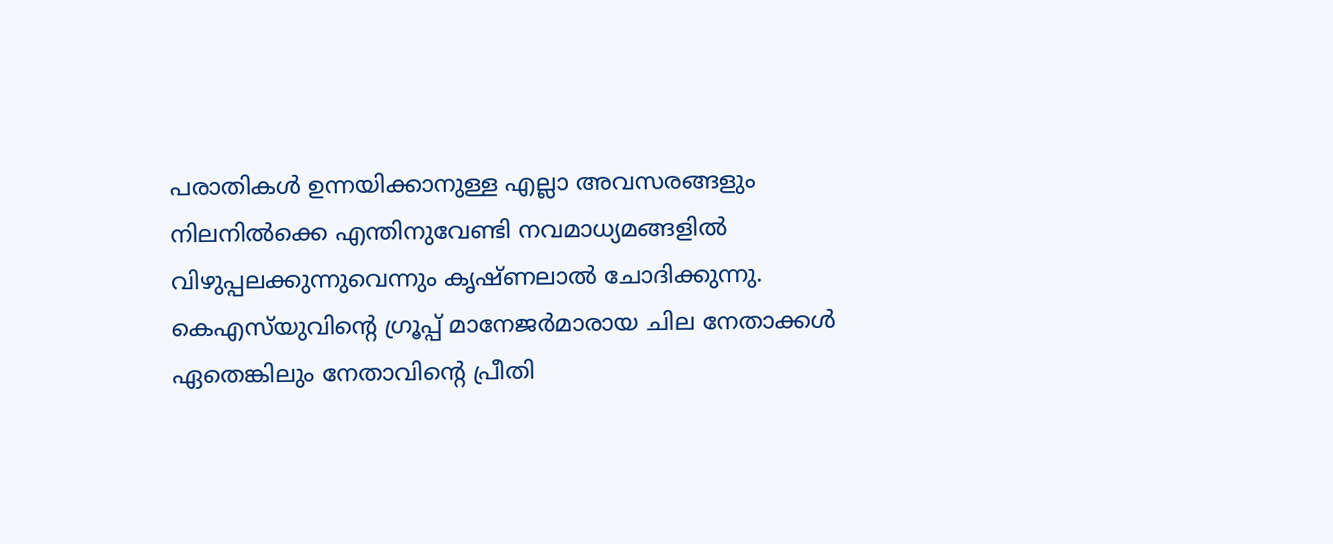പരാതികൾ ഉന്നയിക്കാനുള്ള എല്ലാ അവസരങ്ങളും നിലനിൽക്കെ എന്തിനുവേണ്ടി നവമാധ്യമങ്ങളിൽ വിഴുപ്പലക്കുന്നുവെന്നും കൃഷ്ണലാൽ ചോദിക്കുന്നു. കെഎസ്‌യുവിന്‍റെ ഗ്രൂപ്പ് മാനേജർമാരായ ചില നേതാക്കൾ ഏതെങ്കിലും നേതാവിന്റെ പ്രീതി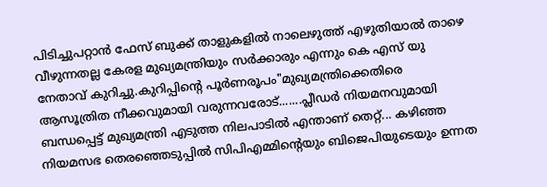പിടിച്ചുപറ്റാൻ ഫേസ് ബുക്ക് താളുകളിൽ നാലെഴുത്ത് എഴുതിയാൽ താഴെ വീഴുന്നതല്ല കേരള മുഖ്യമന്ത്രിയും സർക്കാരും എന്നും കെ എസ് യു നേതാവ് കുറിച്ചു.കുറിപ്പിന്‍റെ പൂർണരൂപം"മുഖ്യമന്ത്രിക്കെതിരെ ആസൂത്രിത നീക്കവുമായി വരുന്നവരോട്.......പ്ലീഡർ നിയമനവുമായി ബന്ധപ്പെട്ട് മുഖ്യമന്ത്രി എടുത്ത നിലപാടിൽ എന്താണ് തെറ്റ്... കഴിഞ്ഞ നിയമസഭ തെരഞ്ഞെടുപ്പിൽ സിപിഎമ്മിന്റെയും ബിജെപിയുടെയും ഉന്നത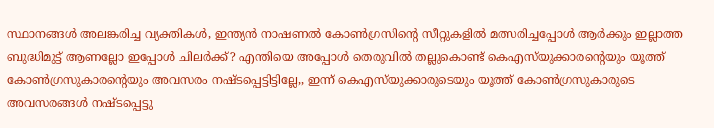സ്ഥാനങ്ങൾ അലങ്കരിച്ച വ്യക്തികൾ, ഇന്ത്യൻ നാഷണൽ കോൺഗ്രസിന്റെ സീറ്റുകളിൽ മത്സരിച്ചപ്പോൾ ആർക്കും ഇല്ലാത്ത ബുദ്ധിമുട്ട് ആണല്ലോ ഇപ്പോൾ ചിലർക്ക്? എന്തിയെ അപ്പോൾ തെരുവിൽ തല്ലുകൊണ്ട് കെഎസ്‌യുക്കാരന്റെയും യൂത്ത് കോൺഗ്രസുകാരന്റെയും അവസരം നഷ്ടപ്പെട്ടിട്ടില്ലേ,, ഇന്ന് കെഎസ്‌യുക്കാരുടെയും യൂത്ത് കോൺഗ്രസുകാരുടെ അവസരങ്ങൾ നഷ്ടപ്പെട്ടു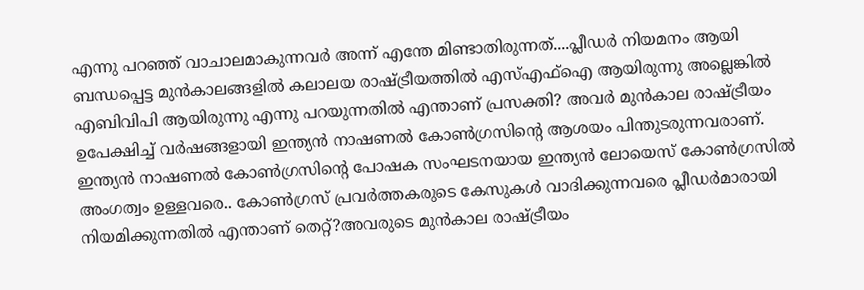എന്നു പറഞ്ഞ് വാചാലമാകുന്നവർ അന്ന് എന്തേ മിണ്ടാതിരുന്നത്....പ്ലീഡർ നിയമനം ആയി ബന്ധപ്പെട്ട മുൻകാലങ്ങളിൽ കലാലയ രാഷ്ട്രീയത്തിൽ എസ്എഫ്ഐ ആയിരുന്നു അല്ലെങ്കിൽ എബിവിപി ആയിരുന്നു എന്നു പറയുന്നതിൽ എന്താണ് പ്രസക്തി? അവർ മുൻകാല രാഷ്ട്രീയം ഉപേക്ഷിച്ച് വർഷങ്ങളായി ഇന്ത്യൻ നാഷണൽ കോൺഗ്രസിന്റെ ആശയം പിന്തുടരുന്നവരാണ്. ഇന്ത്യൻ നാഷണൽ കോൺഗ്രസിന്റെ പോഷക സംഘടനയായ ഇന്ത്യൻ ലോയെസ് കോൺഗ്രസിൽ അംഗത്വം ഉള്ളവരെ.. കോൺഗ്രസ് പ്രവർത്തകരുടെ കേസുകൾ വാദിക്കുന്നവരെ പ്ലീഡർമാരായി നിയമിക്കുന്നതിൽ എന്താണ് തെറ്റ്?അവരുടെ മുൻകാല രാഷ്ട്രീയം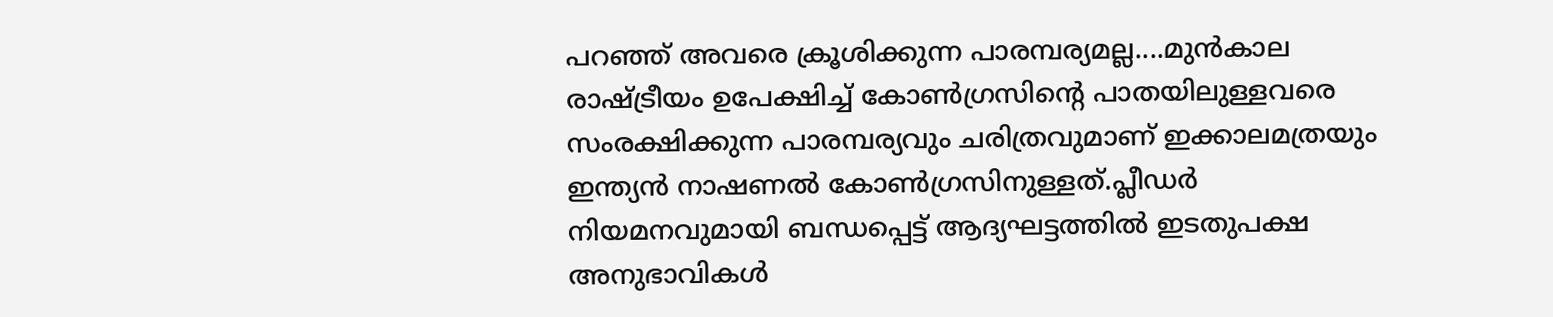പറഞ്ഞ് അവരെ ക്രൂശിക്കുന്ന പാരമ്പര്യമല്ല....മുൻകാല രാഷ്ട്രീയം ഉപേക്ഷിച്ച് കോൺഗ്രസിന്റെ പാതയിലുള്ളവരെ സംരക്ഷിക്കുന്ന പാരമ്പര്യവും ചരിത്രവുമാണ് ഇക്കാലമത്രയും ഇന്ത്യൻ നാഷണൽ കോൺഗ്രസിനുള്ളത്.പ്ലീഡർ നിയമനവുമായി ബന്ധപ്പെട്ട് ആദ്യഘട്ടത്തിൽ ഇടതുപക്ഷ അനുഭാവികൾ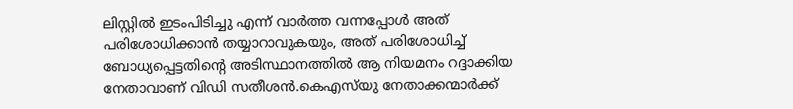ലിസ്റ്റിൽ ഇടംപിടിച്ചു എന്ന് വാർത്ത വന്നപ്പോൾ അത് പരിശോധിക്കാൻ തയ്യാറാവുകയും, അത് പരിശോധിച്ച് ബോധ്യപ്പെട്ടതിന്റെ അടിസ്ഥാനത്തിൽ ആ നിയമനം റദ്ദാക്കിയ നേതാവാണ് വിഡി സതീശൻ.കെഎസ്‌യു നേതാക്കന്മാർക്ക്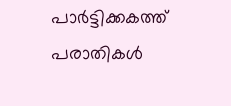പാർട്ടിക്കകത്ത് പരാതികൾ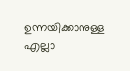ഉന്നയിക്കാനുള്ള എല്ലാ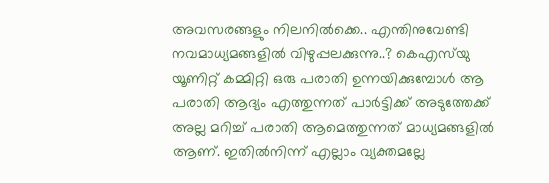അവസരങ്ങളും നിലനിൽക്കെ.. എന്തിനുവേണ്ടി നവമാധ്യമങ്ങളിൽ വിഴുപ്പലക്കുന്നു..? കെഎസ്‌യു യൂണിറ്റ് കമ്മിറ്റി ഒരു പരാതി ഉന്നയിക്കുമ്പോൾ ആ പരാതി ആദ്യം എത്തുന്നത് പാർട്ടിക്ക് അടുത്തേക്ക് അല്ല മറിച്ച് പരാതി ആമെത്തുന്നത് മാധ്യമങ്ങളിൽ ആണ്. ഇതിൽനിന്ന് എല്ലാം വ്യക്തമല്ലേ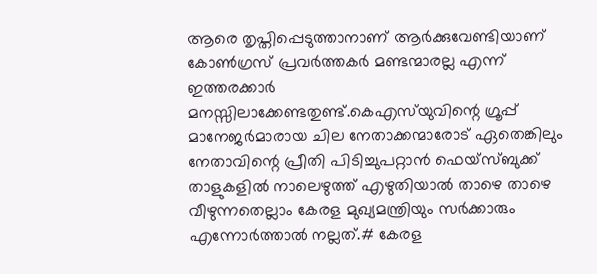ആരെ തൃപ്തിപ്പെടുത്താനാണ് ആർക്കുവേണ്ടിയാണ് കോൺഗ്രസ് പ്രവർത്തകർ മണ്ടന്മാരല്ല എന്ന് ഇത്തരക്കാർ മനസ്സിലാക്കേണ്ടതുണ്ട്.കെഎസ്‌യുവിന്റെ ഗ്രൂപ്പ് മാനേജർമാരായ ചില നേതാക്കന്മാരോട് ഏതെങ്കിലും നേതാവിന്റെ പ്രീതി പിടിച്ചുപറ്റാൻ ഫെയ്സ്ബുക്ക് താളുകളിൽ നാലെഴുത്ത് എഴുതിയാൽ താഴെ താഴെ വീഴുന്നതെല്ലാം കേരള മുഖ്യമന്ത്രിയും സർക്കാരും എന്നോർത്താൽ നല്ലത്.# കേരള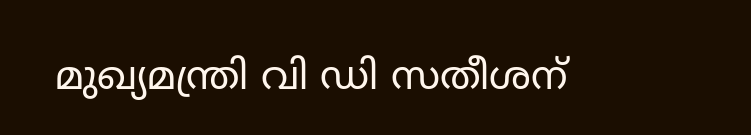മുഖ്യമന്ത്രി വി ഡി സതീശന്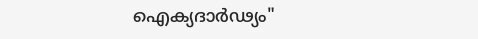ഐക്യദാർഢ്യം"